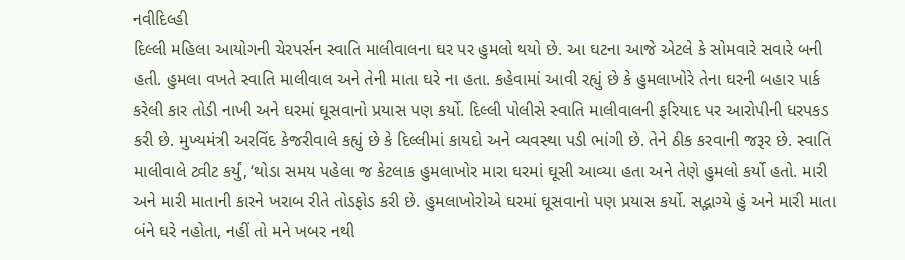નવીદિલ્હી
દિલ્લી મહિલા આયોગની ચેરપર્સન સ્વાતિ માલીવાલના ઘર પર હુમલો થયો છે. આ ઘટના આજે એટલે કે સોમવારે સવારે બની હતી. હુમલા વખતે સ્વાતિ માલીવાલ અને તેની માતા ઘરે ના હતા. કહેવામાં આવી રહ્યું છે કે હુમલાખોરે તેના ઘરની બહાર પાર્ક કરેલી કાર તોડી નાખી અને ઘરમાં ઘૂસવાનો પ્રયાસ પણ કર્યો. દિલ્લી પોલીસે સ્વાતિ માલીવાલની ફરિયાદ પર આરોપીની ધરપકડ કરી છે. મુખ્યમંત્રી અરવિંદ કેજરીવાલે કહ્યું છે કે દિલ્લીમાં કાયદો અને વ્યવસ્થા પડી ભાંગી છે. તેને ઠીક કરવાની જરૂર છે. સ્વાતિ માલીવાલે ટ્વીટ કર્યું, ‘થોડા સમય પહેલા જ કેટલાક હુમલાખોર મારા ઘરમાં ઘૂસી આવ્યા હતા અને તેણે હુમલો કર્યો હતો. મારી અને મારી માતાની કારને ખરાબ રીતે તોડફોડ કરી છે. હુમલાખોરોએ ઘરમાં ઘૂસવાનો પણ પ્રયાસ કર્યો. સદ્ભાગ્યે હું અને મારી માતા બંને ઘરે નહોતા, નહીં તો મને ખબર નથી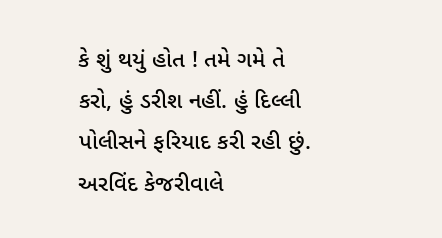કે શું થયું હોત ! તમે ગમે તે કરો, હું ડરીશ નહીં. હું દિલ્લી પોલીસને ફરિયાદ કરી રહી છું. અરવિંદ કેજરીવાલે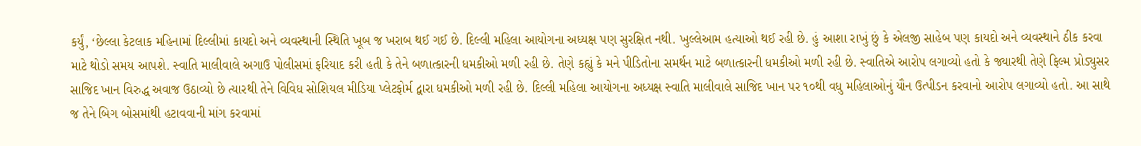કર્યું, ‘છેલ્લા કેટલાક મહિનામાં દિલ્લીમાં કાયદો અને વ્યવસ્થાની સ્થિતિ ખૂબ જ ખરાબ થઈ ગઈ છે. દિલ્લી મહિલા આયોગના અધ્યક્ષ પણ સુરક્ષિત નથી. ખુલ્લેઆમ હત્યાઓ થઈ રહી છે. હું આશા રાખું છું કે એલજી સાહેબ પણ કાયદો અને વ્યવસ્થાને ઠીક કરવા માટે થોડો સમય આપશે. સ્વાતિ માલીવાલે અગાઉ પોલીસમાં ફરિયાદ કરી હતી કે તેને બળાત્કારની ધમકીઓ મળી રહી છે. તેણે કહ્યું કે મને પીડિતોના સમર્થન માટે બળાત્કારની ધમકીઓ મળી રહી છે. સ્વાતિએ આરોપ લગાવ્યો હતો કે જ્યારથી તેણે ફિલ્મ પ્રોડ્યુસર સાજિદ ખાન વિરુદ્ધ અવાજ ઉઠાવ્યો છે ત્યારથી તેને વિવિધ સોશિયલ મીડિયા પ્લેટફોર્મ દ્વારા ધમકીઓ મળી રહી છે. દિલ્લી મહિલા આયોગના અધ્યક્ષ સ્વાતિ માલીવાલે સાજિદ ખાન પર ૧૦થી વધુ મહિલાઓનું યૌન ઉત્પીડન કરવાનો આરોપ લગાવ્યો હતો. આ સાથે જ તેને બિગ બોસમાંથી હટાવવાની માંગ કરવામાં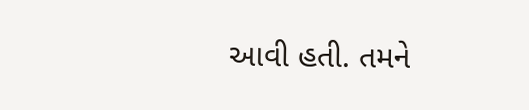આવી હતી. તમને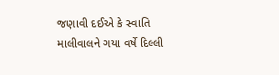જણાવી દઈએ કે સ્વાતિ માલીવાલને ગયા વર્ષે દિલ્લી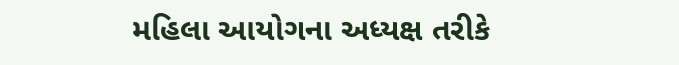મહિલા આયોગના અધ્યક્ષ તરીકે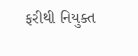ફરીથી નિયુક્ત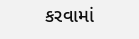કરવામાં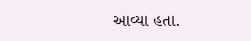આવ્યા હતા.